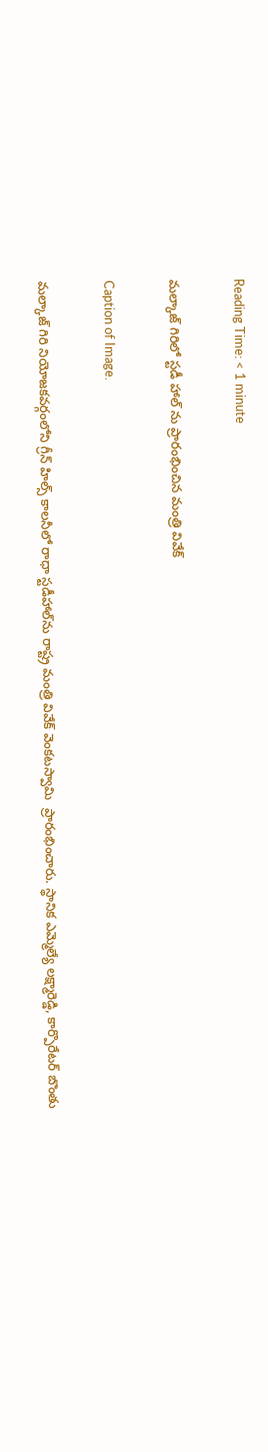Reading Time: < 1 minute

మల్కాజ్ గిరిలో స్టడీ హాల్ ను ప్రారంభించిన మంత్రి వివేక్

Caption of Image.

మల్కాజ్ గిరి నియోజకవర్గంలోని గ్రీన్ హిల్స్ కాలనీలో రాధా స్టడీహాల్‌ను రాష్ట్ర మంత్రి వివేక్ వెంకటస్వామి  ప్రారంభించారు. స్థానిక ఎమ్మెల్యే లక్ష్మారెడ్డి, కార్పొరేటర్ బొంతు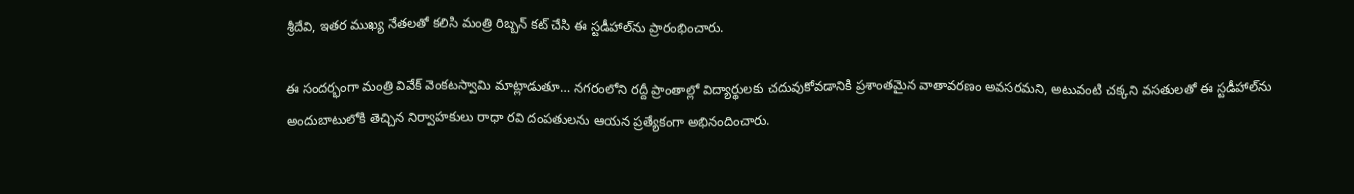శ్రీదేవి, ఇతర ముఖ్య నేతలతో కలిసి మంత్రి రిబ్బన్ కట్ చేసి ఈ స్టడీహాల్‌ను ప్రారంభించారు.

ఈ సందర్భంగా మంత్రి వివేక్ వెంకటస్వామి మాట్లాడుతూ… నగరంలోని రద్దీ ప్రాంతాల్లో విద్యార్థులకు చదువుకోవడానికి ప్రశాంతమైన వాతావరణం అవసరమని, అటువంటి చక్కని వసతులతో ఈ స్టడీహాల్‌ను అందుబాటులోకి తెచ్చిన నిర్వాహకులు రాధా రవి దంపతులను ఆయన ప్రత్యేకంగా అభినందించారు.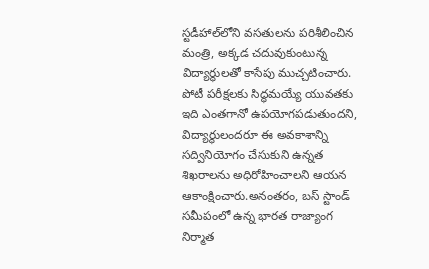స్టడీహాల్‌లోని వసతులను పరిశీలించిన మంత్రి, అక్కడ చదువుకుంటున్న విద్యార్థులతో కాసేపు ముచ్చటించారు. పోటీ పరీక్షలకు సిద్ధమయ్యే యువతకు ఇది ఎంతగానో ఉపయోగపడుతుందని, విద్యార్థులందరూ ఈ అవకాశాన్ని సద్వినియోగం చేసుకుని ఉన్నత శిఖరాలను అధిరోహించాలని ఆయన ఆకాంక్షించారు.అనంతరం, బస్ స్టాండ్ సమీపంలో ఉన్న భారత రాజ్యాంగ నిర్మాత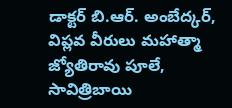డాక్టర్ బి.ఆర్. అంబేద్కర్, విప్లవ వీరులు మహాత్మా జ్యోతిరావు పూలే, సావిత్రిబాయి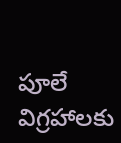పూలే విగ్రహాలకు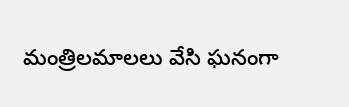మంత్రిలమాలలు వేసి ఘనంగా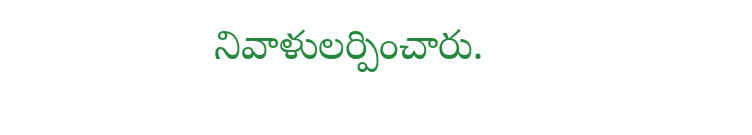నివాళులర్పించారు.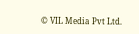© VIL Media Pvt Ltd.